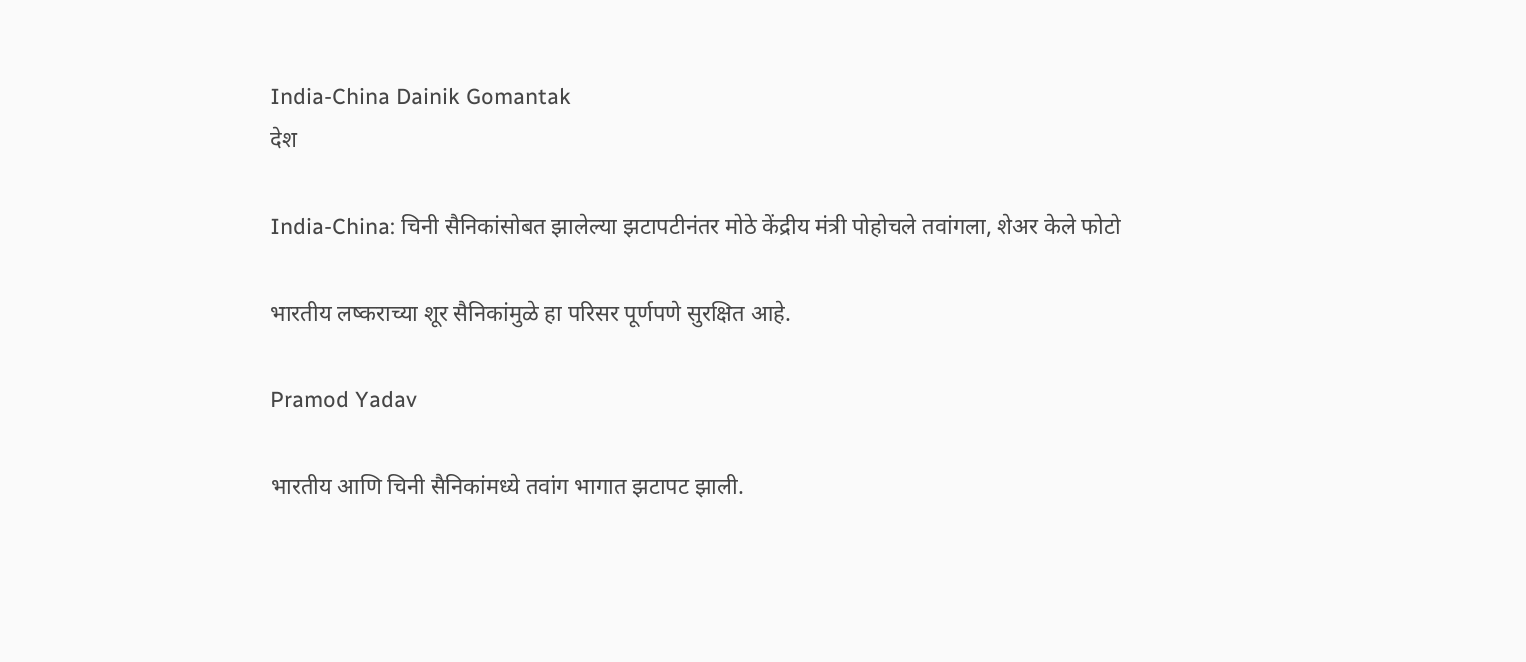India-China Dainik Gomantak
देश

India-China: चिनी सैनिकांसोबत झालेल्या झटापटीनंतर मोठे केंद्रीय मंत्री पोहोचले तवांगला, शेअर केले फोटो

भारतीय लष्कराच्या शूर सैनिकांमुळे हा परिसर पूर्णपणे सुरक्षित आहे.

Pramod Yadav

भारतीय आणि चिनी सैनिकांमध्ये तवांग भागात झटापट झाली.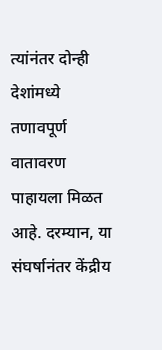त्यांनंतर दोन्ही देशांमध्ये तणावपूर्ण वातावरण पाहायला मिळत आहे. दरम्यान, या संघर्षानंतर केंद्रीय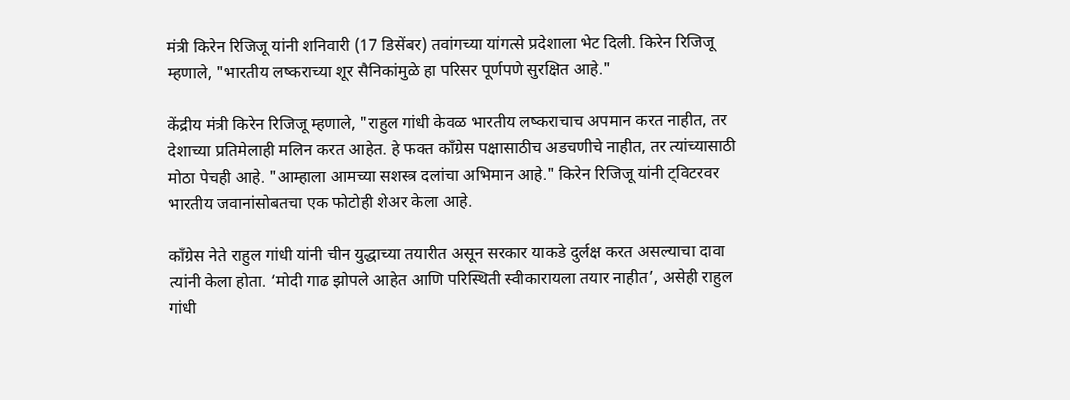मंत्री किरेन रिजिजू यांनी शनिवारी (17 डिसेंबर) तवांगच्या यांगत्से प्रदेशाला भेट दिली. किरेन रिजिजू म्हणाले, "भारतीय लष्कराच्या शूर सैनिकांमुळे हा परिसर पूर्णपणे सुरक्षित आहे."

केंद्रीय मंत्री किरेन रिजिजू म्हणाले, "राहुल गांधी केवळ भारतीय लष्कराचाच अपमान करत नाहीत, तर देशाच्या प्रतिमेलाही मलिन करत आहेत. हे फक्त काँग्रेस पक्षासाठीच अडचणीचे नाहीत, तर त्यांच्यासाठी मोठा पेचही आहे. "आम्हाला आमच्या सशस्त्र दलांचा अभिमान आहे." किरेन रिजिजू यांनी ट्विटरवर भारतीय जवानांसोबतचा एक फोटोही शेअर केला आहे.

काँग्रेस नेते राहुल गांधी यांनी चीन युद्धाच्या तयारीत असून सरकार याकडे दुर्लक्ष करत असल्याचा दावा त्यांनी केला होता. ‘मोदी गाढ झोपले आहेत आणि परिस्थिती स्वीकारायला तयार नाहीत’, असेही राहुल गांधी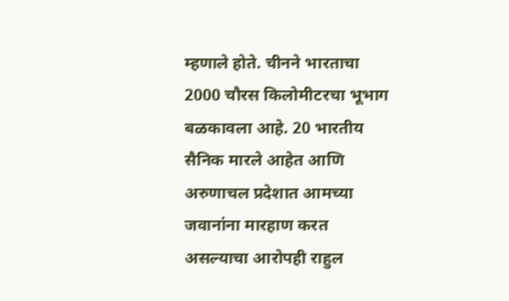म्हणाले होते. चीनने भारताचा 2000 चौरस किलोमीटरचा भूभाग बळकावला आहे. 20 भारतीय सैनिक मारले आहेत आणि अरुणाचल प्रदेशात आमच्या जवानांना मारहाण करत असल्याचा आरोपही राहुल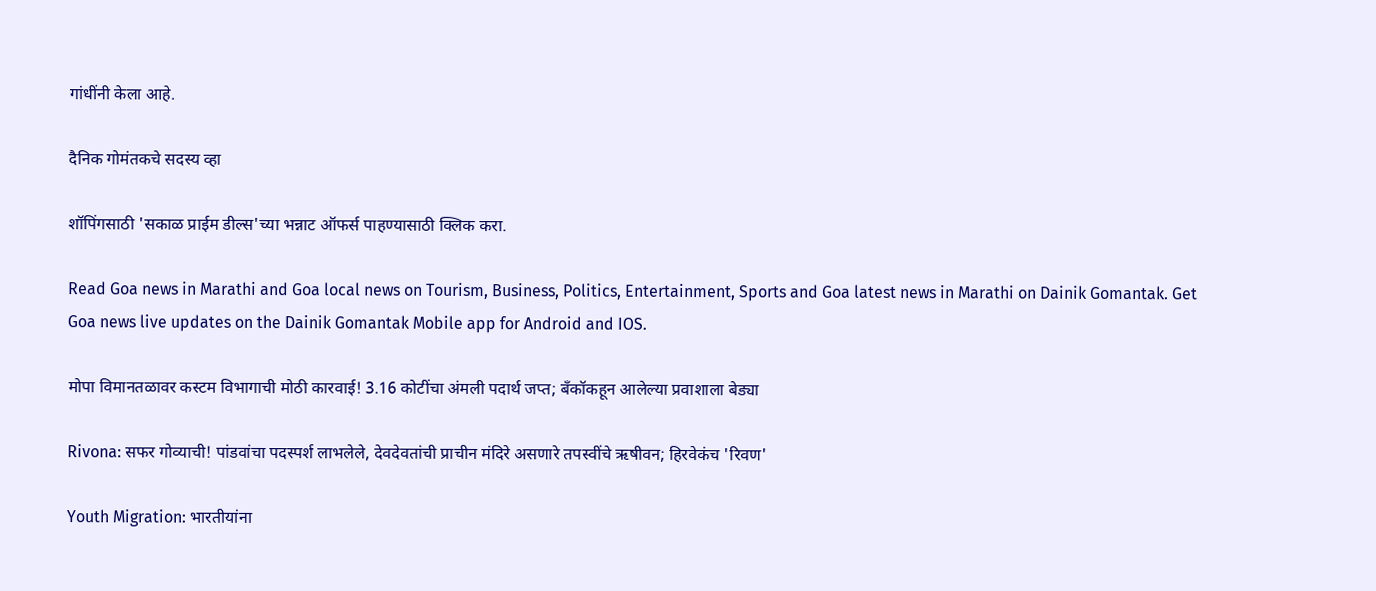गांधींनी केला आहे.

दैनिक गोमंतकचे सदस्य व्हा

शॉपिंगसाठी 'सकाळ प्राईम डील्स'च्या भन्नाट ऑफर्स पाहण्यासाठी क्लिक करा.

Read Goa news in Marathi and Goa local news on Tourism, Business, Politics, Entertainment, Sports and Goa latest news in Marathi on Dainik Gomantak. Get Goa news live updates on the Dainik Gomantak Mobile app for Android and IOS.

मोपा विमानतळावर कस्टम विभागाची मोठी कारवाई! 3.16 कोटींचा अंमली पदार्थ जप्त; बँकॉकहून आलेल्या प्रवाशाला बेड्या

Rivona: सफर गोव्याची! पांडवांचा पदस्पर्श लाभलेले, देवदेवतांची प्राचीन मंदिरे असणारे तपस्वींचे ऋषीवन; हिरवेकंच 'रिवण'

Youth Migration: भारतीयांना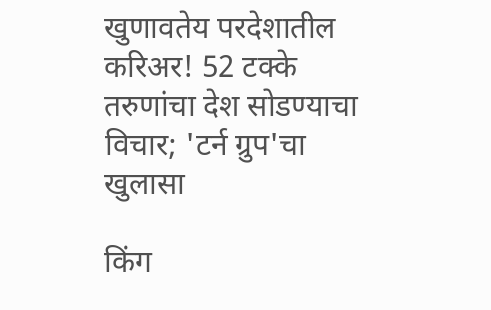खुणावतेय परदेशातील करिअर! 52 टक्के तरुणांचा देश सोडण्याचा विचार; 'टर्न ग्रुप'चा खुलासा

किंग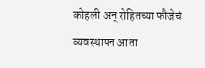कोहली अन् रोहितच्या फौजेचं व्यवस्थापन आता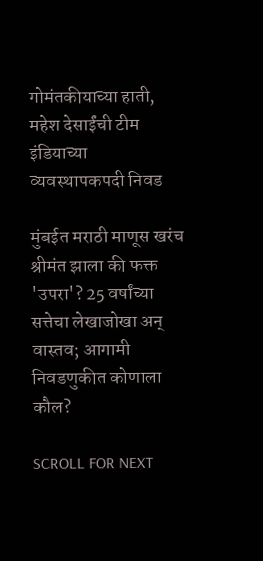गोमंतकीयाच्या हाती, महेश देसाईंची टीम इंडियाच्या व्यवस्थापकपदी निवड

मुंबईत मराठी माणूस खरंच श्रीमंत झाला की फक्त 'उपरा'? 25 वर्षांच्या सत्तेचा लेखाजोखा अन् वास्तव; आगामी निवडणुकीत कोणाला कौल?

SCROLL FOR NEXT